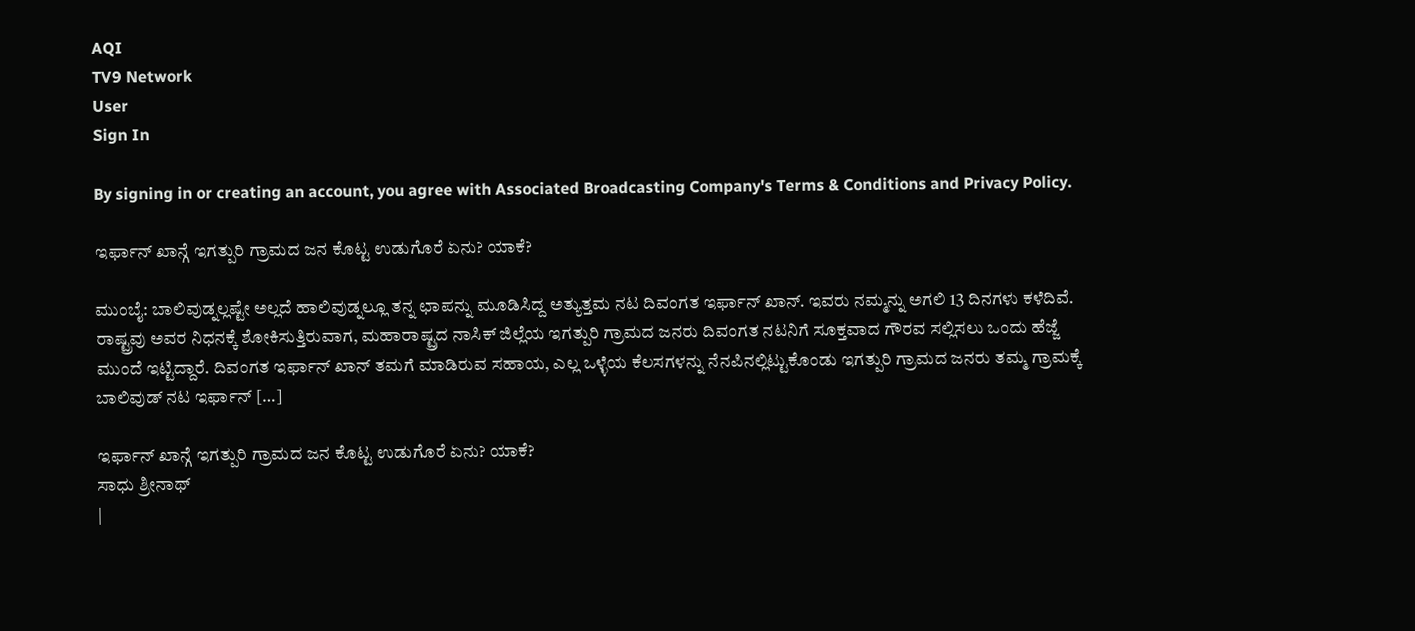AQI
TV9 Network
User
Sign In

By signing in or creating an account, you agree with Associated Broadcasting Company's Terms & Conditions and Privacy Policy.

ಇರ್ಫಾನ್ ಖಾನ್ಗೆ ಇಗತ್ಪುರಿ ಗ್ರಾಮದ ಜನ ಕೊಟ್ಟ ಉಡುಗೊರೆ ಏನು? ಯಾಕೆ?

ಮುಂಬೈ: ಬಾಲಿವುಡ್ನಲ್ಲಷ್ಟೇ ಅಲ್ಲದೆ ಹಾಲಿವುಡ್ನಲ್ಲೂ ತನ್ನ ಛಾಪನ್ನು ಮೂಡಿಸಿದ್ದ ಅತ್ಯುತ್ತಮ ನಟ ದಿವಂಗತ ಇರ್ಫಾನ್ ಖಾನ್. ಇವರು ನಮ್ಮನ್ನು ಅಗಲಿ 13 ದಿನಗಳು ಕಳೆದಿವೆ. ರಾಷ್ಟ್ರವು ಅವರ ನಿಧನಕ್ಕೆ ಶೋಕಿಸುತ್ತಿರುವಾಗ, ಮಹಾರಾಷ್ಟ್ರದ ನಾಸಿಕ್‌ ಜಿಲ್ಲೆಯ ಇಗತ್ಪುರಿ ಗ್ರಾಮದ ಜನರು ದಿವಂಗತ ನಟನಿಗೆ ಸೂಕ್ತವಾದ ಗೌರವ ಸಲ್ಲಿಸಲು ಒಂದು ಹೆಜ್ಜೆ ಮುಂದೆ ಇಟ್ಟಿದ್ದಾರೆ. ದಿವಂಗತ ಇರ್ಫಾನ್ ಖಾನ್ ತಮಗೆ ಮಾಡಿರುವ ಸಹಾಯ, ಎಲ್ಲ ಒಳ್ಳೆಯ ಕೆಲಸಗಳನ್ನು ನೆನಪಿನಲ್ಲಿಟ್ಟುಕೊಂಡು ಇಗತ್ಪುರಿ ಗ್ರಾಮದ ಜನರು ತಮ್ಮ ಗ್ರಾಮಕ್ಕೆ ಬಾಲಿವುಡ್‌ ನಟ ಇರ್ಫಾನ್‌ […]

ಇರ್ಫಾನ್ ಖಾನ್ಗೆ ಇಗತ್ಪುರಿ ಗ್ರಾಮದ ಜನ ಕೊಟ್ಟ ಉಡುಗೊರೆ ಏನು? ಯಾಕೆ?
ಸಾಧು ಶ್ರೀನಾಥ್
|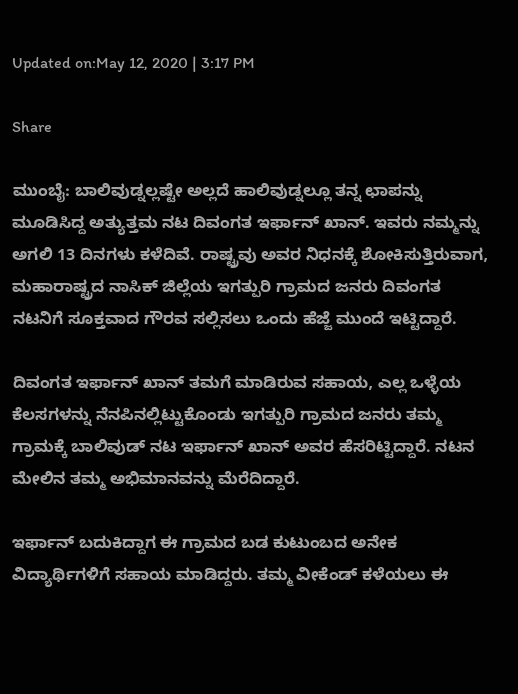Updated on:May 12, 2020 | 3:17 PM

Share

ಮುಂಬೈ: ಬಾಲಿವುಡ್ನಲ್ಲಷ್ಟೇ ಅಲ್ಲದೆ ಹಾಲಿವುಡ್ನಲ್ಲೂ ತನ್ನ ಛಾಪನ್ನು ಮೂಡಿಸಿದ್ದ ಅತ್ಯುತ್ತಮ ನಟ ದಿವಂಗತ ಇರ್ಫಾನ್ ಖಾನ್. ಇವರು ನಮ್ಮನ್ನು ಅಗಲಿ 13 ದಿನಗಳು ಕಳೆದಿವೆ. ರಾಷ್ಟ್ರವು ಅವರ ನಿಧನಕ್ಕೆ ಶೋಕಿಸುತ್ತಿರುವಾಗ, ಮಹಾರಾಷ್ಟ್ರದ ನಾಸಿಕ್‌ ಜಿಲ್ಲೆಯ ಇಗತ್ಪುರಿ ಗ್ರಾಮದ ಜನರು ದಿವಂಗತ ನಟನಿಗೆ ಸೂಕ್ತವಾದ ಗೌರವ ಸಲ್ಲಿಸಲು ಒಂದು ಹೆಜ್ಜೆ ಮುಂದೆ ಇಟ್ಟಿದ್ದಾರೆ.

ದಿವಂಗತ ಇರ್ಫಾನ್ ಖಾನ್ ತಮಗೆ ಮಾಡಿರುವ ಸಹಾಯ, ಎಲ್ಲ ಒಳ್ಳೆಯ ಕೆಲಸಗಳನ್ನು ನೆನಪಿನಲ್ಲಿಟ್ಟುಕೊಂಡು ಇಗತ್ಪುರಿ ಗ್ರಾಮದ ಜನರು ತಮ್ಮ ಗ್ರಾಮಕ್ಕೆ ಬಾಲಿವುಡ್‌ ನಟ ಇರ್ಫಾನ್‌ ಖಾನ್‌ ಅವರ ಹೆಸರಿಟ್ಟಿದ್ದಾರೆ. ನಟನ ಮೇಲಿನ ತಮ್ಮ ಅಭಿಮಾನವನ್ನು ಮೆರೆದಿದ್ದಾರೆ.

ಇರ್ಫಾನ್‌ ಬದುಕಿದ್ದಾಗ ಈ ಗ್ರಾಮದ ಬಡ ಕುಟುಂಬದ ಅನೇಕ ವಿದ್ಯಾರ್ಥಿಗಳಿಗೆ ಸಹಾಯ ಮಾಡಿದ್ದರು. ತಮ್ಮ ವೀಕೆಂಡ್‌ ಕಳೆಯಲು ಈ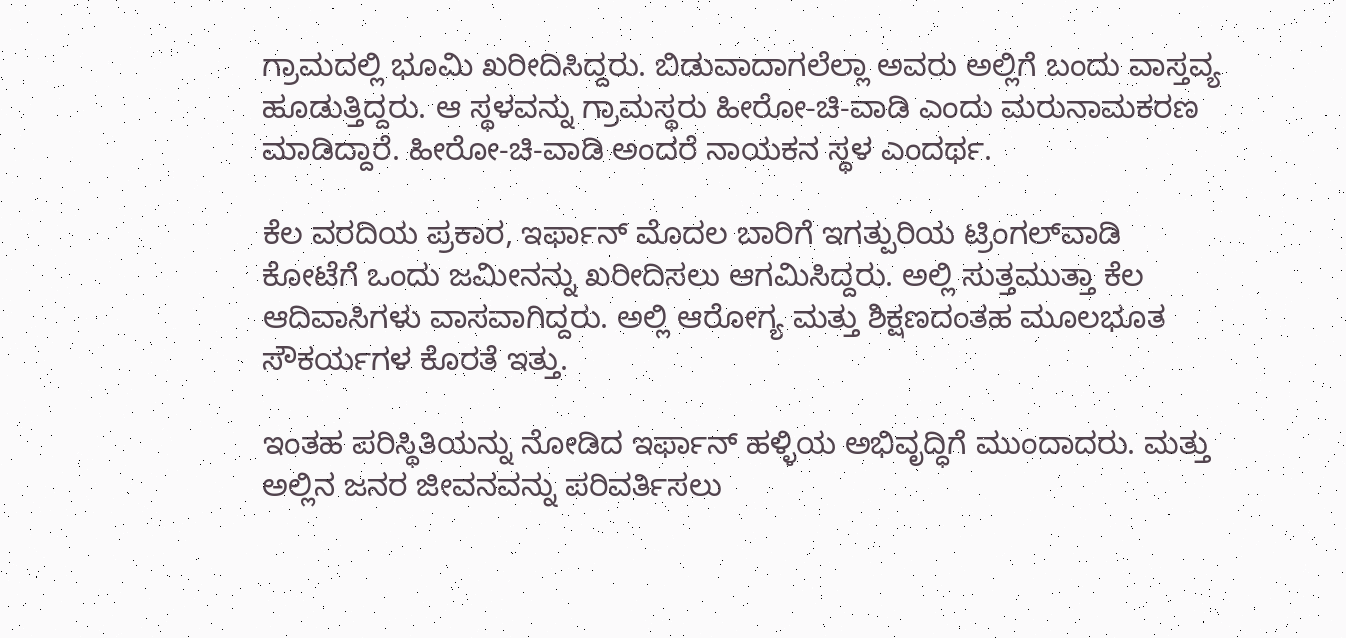ಗ್ರಾಮದಲ್ಲಿ ಭೂಮಿ ಖರೀದಿಸಿದ್ದರು. ಬಿಡುವಾದಾಗಲೆಲ್ಲಾ ಅವರು ಅಲ್ಲಿಗೆ ಬಂದು ವಾಸ್ತವ್ಯ ಹೂಡುತ್ತಿದ್ದರು. ಆ ಸ್ಥಳವನ್ನು ಗ್ರಾಮಸ್ಥರು ಹೀರೋ-ಚಿ-ವಾಡಿ ಎಂದು ಮರುನಾಮಕರಣ ಮಾಡಿದ್ದಾರೆ. ಹೀರೋ-ಚಿ-ವಾಡಿ ಅಂದರೆ ನಾಯಕನ ಸ್ಥಳ ಎಂದರ್ಥ.

ಕೆಲ ವರದಿಯ ಪ್ರಕಾರ, ಇರ್ಫಾನ್ ಮೊದಲ ಬಾರಿಗೆ ಇಗತ್ಪುರಿಯ ಟ್ರಿಂಗಲ್‌ವಾಡಿ ಕೋಟೆಗೆ ಒಂದು ಜಮೀನನ್ನು ಖರೀದಿಸಲು ಆಗಮಿಸಿದ್ದರು. ಅಲ್ಲಿ ಸುತ್ತಮುತ್ತಾ ಕೆಲ ಆದಿವಾಸಿಗಳು ವಾಸವಾಗಿದ್ದರು. ಅಲ್ಲಿ ಆರೋಗ್ಯ ಮತ್ತು ಶಿಕ್ಷಣದಂತಹ ಮೂಲಭೂತ ಸೌಕರ್ಯಗಳ ಕೊರತೆ ಇತ್ತು.

ಇಂತಹ ಪರಿಸ್ಥಿತಿಯನ್ನು ನೋಡಿದ ಇರ್ಫಾನ್ ಹಳ್ಳಿಯ ಅಭಿವೃದ್ಧಿಗೆ ಮುಂದಾದರು. ಮತ್ತು ಅಲ್ಲಿನ ಜನರ ಜೀವನವನ್ನು ಪರಿವರ್ತಿಸಲು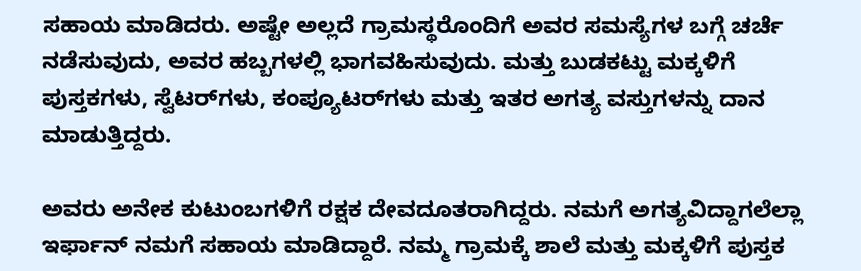ಸಹಾಯ ಮಾಡಿದರು. ಅಷ್ಟೇ ಅಲ್ಲದೆ ಗ್ರಾಮಸ್ಥರೊಂದಿಗೆ ಅವರ ಸಮಸ್ಯೆಗಳ ಬಗ್ಗೆ ಚರ್ಚೆ ನಡೆಸುವುದು, ಅವರ ಹಬ್ಬಗಳಲ್ಲಿ ಭಾಗವಹಿಸುವುದು. ಮತ್ತು ಬುಡಕಟ್ಟು ಮಕ್ಕಳಿಗೆ ಪುಸ್ತಕಗಳು, ಸ್ವೆಟರ್‌ಗಳು, ಕಂಪ್ಯೂಟರ್‌ಗಳು ಮತ್ತು ಇತರ ಅಗತ್ಯ ವಸ್ತುಗಳನ್ನು ದಾನ ಮಾಡುತ್ತಿದ್ದರು.

ಅವರು ಅನೇಕ ಕುಟುಂಬಗಳಿಗೆ ರಕ್ಷಕ ದೇವದೂತರಾಗಿದ್ದರು. ನಮಗೆ ಅಗತ್ಯವಿದ್ದಾಗಲೆಲ್ಲಾ ಇರ್ಫಾನ್‌ ನಮಗೆ ಸಹಾಯ ಮಾಡಿದ್ದಾರೆ. ನಮ್ಮ ಗ್ರಾಮಕ್ಕೆ ಶಾಲೆ ಮತ್ತು ಮಕ್ಕಳಿಗೆ ಪುಸ್ತಕ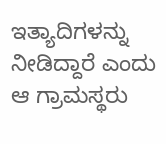ಇತ್ಯಾದಿಗಳನ್ನು ನೀಡಿದ್ದಾರೆ ಎಂದು ಆ ಗ್ರಾಮಸ್ಥರು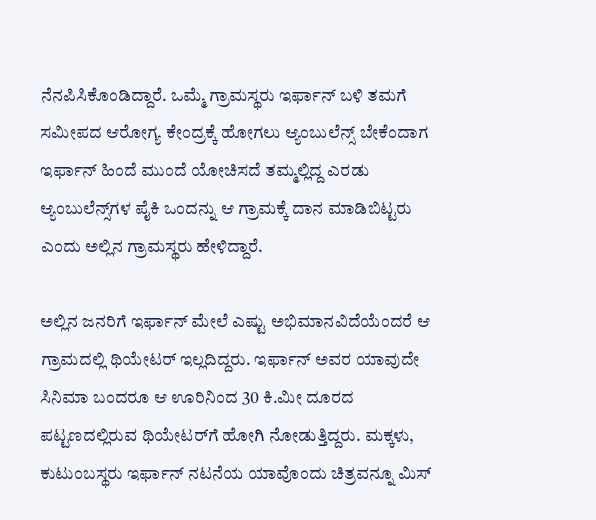ನೆನಪಿಸಿಕೊಂಡಿದ್ದಾರೆ. ಒಮ್ಮೆ ಗ್ರಾಮಸ್ಥರು ಇರ್ಫಾನ್‌ ಬಳಿ ತಮಗೆ ಸಮೀಪದ ಆರೋಗ್ಯ ಕೇಂದ್ರಕ್ಕೆ ಹೋಗಲು ಆ್ಯಂಬುಲೆನ್ಸ್‌ ಬೇಕೆಂದಾಗ ಇರ್ಫಾನ್‌ ಹಿಂದೆ ಮುಂದೆ ಯೋಚಿಸದೆ ತಮ್ಮಲ್ಲಿದ್ದ ಎರಡು ಆ್ಯಂಬುಲೆನ್ಸ್‌ಗಳ ಪೈಕಿ ಒಂದನ್ನು ಆ ಗ್ರಾಮಕ್ಕೆ ದಾನ ಮಾಡಿಬಿಟ್ಟರು ಎಂದು ಅಲ್ಲಿನ ಗ್ರಾಮಸ್ಥರು ಹೇಳಿದ್ದಾರೆ.

ಅಲ್ಲಿನ ಜನರಿಗೆ ಇರ್ಫಾನ್‌ ಮೇಲೆ ಎಷ್ಟು ಅಭಿಮಾನವಿದೆಯೆಂದರೆ ಆ ಗ್ರಾಮದಲ್ಲಿ ಥಿಯೇಟರ್‌ ಇಲ್ಲದಿದ್ದರು. ಇರ್ಫಾನ್ ಅವರ ಯಾವುದೇ ಸಿನಿಮಾ ಬಂದರೂ ಆ ಊರಿನಿಂದ 30 ಕಿ.ಮೀ ದೂರದ ಪಟ್ಟಣದಲ್ಲಿರುವ ಥಿಯೇಟರ್‌ಗೆ ಹೋಗಿ ನೋಡುತ್ತಿದ್ದರು. ಮಕ್ಕಳು, ಕುಟುಂಬಸ್ಥರು ಇರ್ಫಾನ್ ನಟನೆಯ ಯಾವೊಂದು ಚಿತ್ರವನ್ನೂ ಮಿಸ್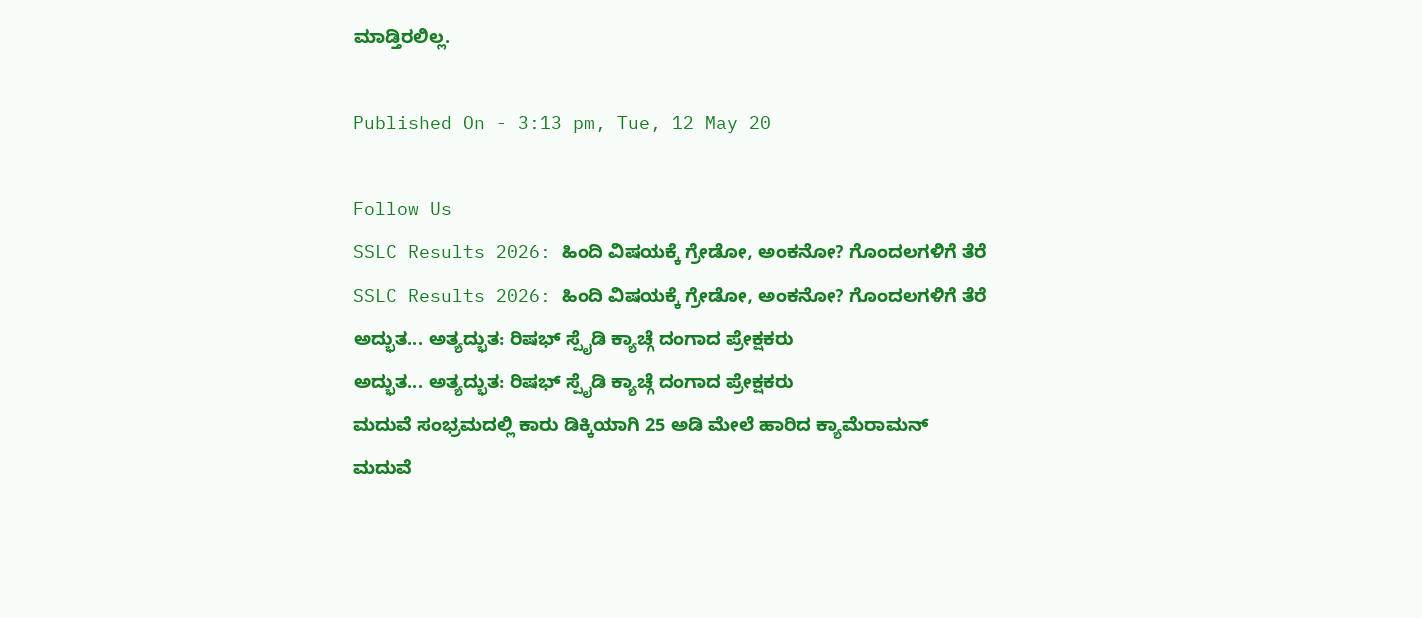ಮಾಡ್ತಿರಲಿಲ್ಲ.

Published On - 3:13 pm, Tue, 12 May 20

Follow Us
SSLC Results 2026: ಹಿಂದಿ ವಿಷಯಕ್ಕೆ ಗ್ರೇಡೋ, ಅಂಕನೋ? ಗೊಂದಲಗಳಿಗೆ ತೆರೆ
SSLC Results 2026: ಹಿಂದಿ ವಿಷಯಕ್ಕೆ ಗ್ರೇಡೋ, ಅಂಕನೋ? ಗೊಂದಲಗಳಿಗೆ ತೆರೆ
ಅದ್ಭುತ... ಅತ್ಯದ್ಭುತ: ರಿಷಭ್ ಸ್ಪೈಡಿ ಕ್ಯಾಚ್ಗೆ ದಂಗಾದ ಪ್ರೇಕ್ಷಕರು
ಅದ್ಭುತ... ಅತ್ಯದ್ಭುತ: ರಿಷಭ್ ಸ್ಪೈಡಿ ಕ್ಯಾಚ್ಗೆ ದಂಗಾದ ಪ್ರೇಕ್ಷಕರು
ಮದುವೆ ಸಂಭ್ರಮದಲ್ಲಿ ಕಾರು ಡಿಕ್ಕಿಯಾಗಿ 25 ಅಡಿ ಮೇಲೆ ಹಾರಿದ ಕ್ಯಾಮೆರಾಮನ್
ಮದುವೆ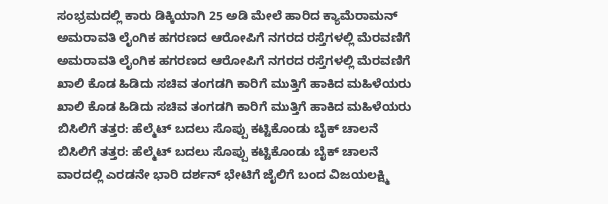ಸಂಭ್ರಮದಲ್ಲಿ ಕಾರು ಡಿಕ್ಕಿಯಾಗಿ 25 ಅಡಿ ಮೇಲೆ ಹಾರಿದ ಕ್ಯಾಮೆರಾಮನ್
ಅಮರಾವತಿ ಲೈಂಗಿಕ ಹಗರಣದ ಆರೋಪಿಗೆ ನಗರದ ರಸ್ತೆಗಳಲ್ಲಿ ಮೆರವಣಿಗೆ
ಅಮರಾವತಿ ಲೈಂಗಿಕ ಹಗರಣದ ಆರೋಪಿಗೆ ನಗರದ ರಸ್ತೆಗಳಲ್ಲಿ ಮೆರವಣಿಗೆ
ಖಾಲಿ ಕೊಡ ಹಿಡಿದು ಸಚಿವ ತಂಗಡಗಿ ಕಾರಿಗೆ ಮುತ್ತಿಗೆ ಹಾಕಿದ ಮಹಿಳೆಯರು
ಖಾಲಿ ಕೊಡ ಹಿಡಿದು ಸಚಿವ ತಂಗಡಗಿ ಕಾರಿಗೆ ಮುತ್ತಿಗೆ ಹಾಕಿದ ಮಹಿಳೆಯರು
ಬಿಸಿಲಿಗೆ ತತ್ತರ: ಹೆಲ್ಮೆಟ್ ಬದಲು ಸೊಪ್ಪು ಕಟ್ಟಿಕೊಂಡು ಬೈಕ್ ಚಾಲನೆ
ಬಿಸಿಲಿಗೆ ತತ್ತರ: ಹೆಲ್ಮೆಟ್ ಬದಲು ಸೊಪ್ಪು ಕಟ್ಟಿಕೊಂಡು ಬೈಕ್ ಚಾಲನೆ
ವಾರದಲ್ಲಿ ಎರಡನೇ ಭಾರಿ ದರ್ಶನ್ ಭೇಟಿಗೆ ಜೈಲಿಗೆ ಬಂದ ವಿಜಯಲಕ್ಷ್ಮಿ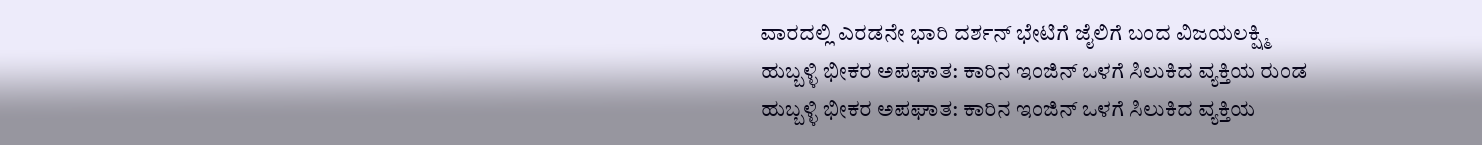ವಾರದಲ್ಲಿ ಎರಡನೇ ಭಾರಿ ದರ್ಶನ್ ಭೇಟಿಗೆ ಜೈಲಿಗೆ ಬಂದ ವಿಜಯಲಕ್ಷ್ಮಿ
ಹುಬ್ಬಳ್ಳಿ ಭೀಕರ ಅಪಘಾತ: ಕಾರಿನ ಇಂಜಿನ್ ಒಳಗೆ ಸಿಲುಕಿದ ವ್ಯಕ್ತಿಯ ರುಂಡ
ಹುಬ್ಬಳ್ಳಿ ಭೀಕರ ಅಪಘಾತ: ಕಾರಿನ ಇಂಜಿನ್ ಒಳಗೆ ಸಿಲುಕಿದ ವ್ಯಕ್ತಿಯ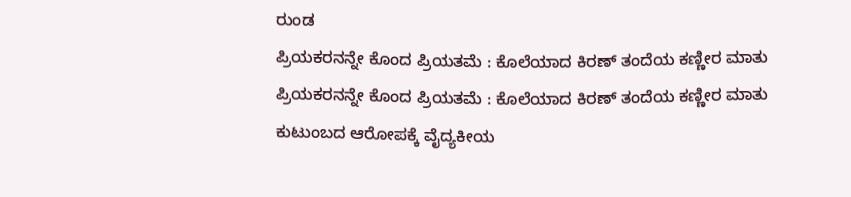ರುಂಡ
ಪ್ರಿಯಕರನನ್ನೇ ಕೊಂದ ಪ್ರಿಯತಮೆ : ಕೊಲೆಯಾದ ಕಿರಣ್ ತಂದೆಯ ಕಣ್ಣೀರ ಮಾತು
ಪ್ರಿಯಕರನನ್ನೇ ಕೊಂದ ಪ್ರಿಯತಮೆ : ಕೊಲೆಯಾದ ಕಿರಣ್ ತಂದೆಯ ಕಣ್ಣೀರ ಮಾತು
ಕುಟುಂಬದ ಆರೋಪಕ್ಕೆ ವೈದ್ಯಕೀಯ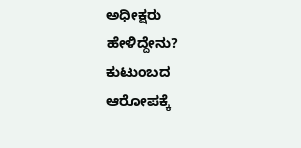ಅಧೀಕ್ಷರು ಹೇಳಿದ್ದೇನು?
ಕುಟುಂಬದ ಆರೋಪಕ್ಕೆ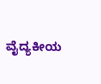ವೈದ್ಯಕೀಯ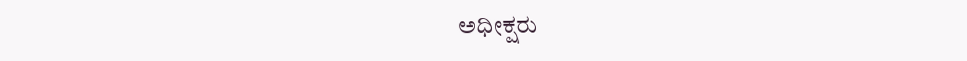ಅಧೀಕ್ಷರು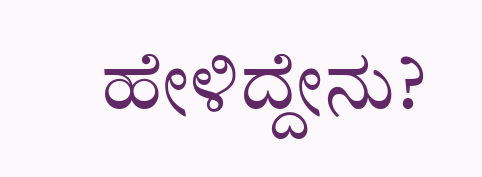ಹೇಳಿದ್ದೇನು?